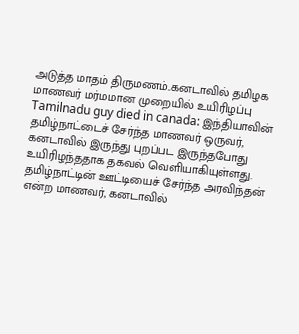அடுத்த மாதம் திருமணம்..கனடாவில் தமிழக மாணவர் மர்மமான முறையில் உயிரிழப்பு
Tamilnadu guy died in canada: இந்தியாவின் தமிழ்நாட்டைச் சேர்ந்த மாணவர் ஒருவர், கனடாவில் இருந்து புறப்பட இருந்தபோது உயிரிழந்ததாக தகவல் வெளியாகியுள்ளது.
தமிழ்நாட்டின் ஊட்டியைச் சேர்ந்த அரவிந்தன் என்ற மாணவர், கனடாவில்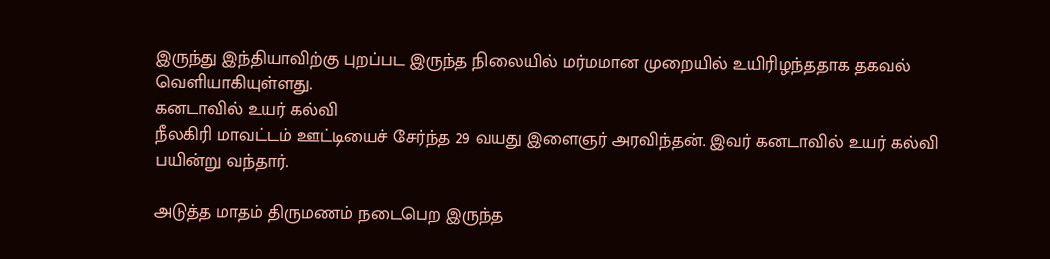இருந்து இந்தியாவிற்கு புறப்பட இருந்த நிலையில் மர்மமான முறையில் உயிரிழந்ததாக தகவல் வெளியாகியுள்ளது.
கனடாவில் உயர் கல்வி
நீலகிரி மாவட்டம் ஊட்டியைச் சேர்ந்த 29 வயது இளைஞர் அரவிந்தன். இவர் கனடாவில் உயர் கல்வி பயின்று வந்தார்.

அடுத்த மாதம் திருமணம் நடைபெற இருந்த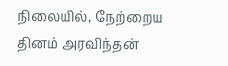நிலையில், நேற்றைய தினம் அரவிந்தன்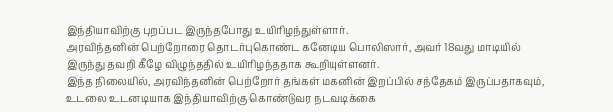இந்தியாவிற்கு புறப்பட இருந்தபோது உயிரிழந்துள்ளார்.
அரவிந்தனின் பெற்றோரை தொடர்புகொண்ட கனேடிய பொலிஸார், அவர் 18வது மாடியில் இருந்து தவறி கீழே விழுந்ததில் உயிரிழந்ததாக கூறியுள்ளனர்.
இந்த நிலையில், அரவிந்தனின் பெற்றோர் தங்கள் மகனின் இறப்பில் சந்தேகம் இருப்பதாகவும், உடலை உடனடியாக இந்தியாவிற்கு கொண்டுவர நடவடிக்கை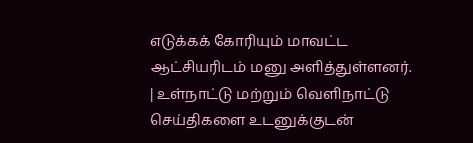எடுக்கக் கோரியும் மாவட்ட ஆட்சியரிடம் மனு அளித்துள்ளனர்.
| உள்நாட்டு மற்றும் வெளிநாட்டு செய்திகளை உடனுக்குடன்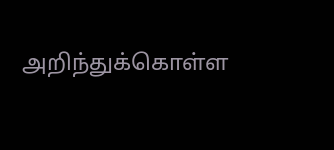அறிந்துக்கொள்ள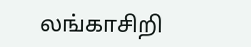லங்காசிறி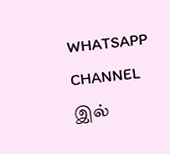WHATSAPP CHANNEL இல்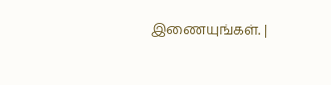இணையுங்கள். |